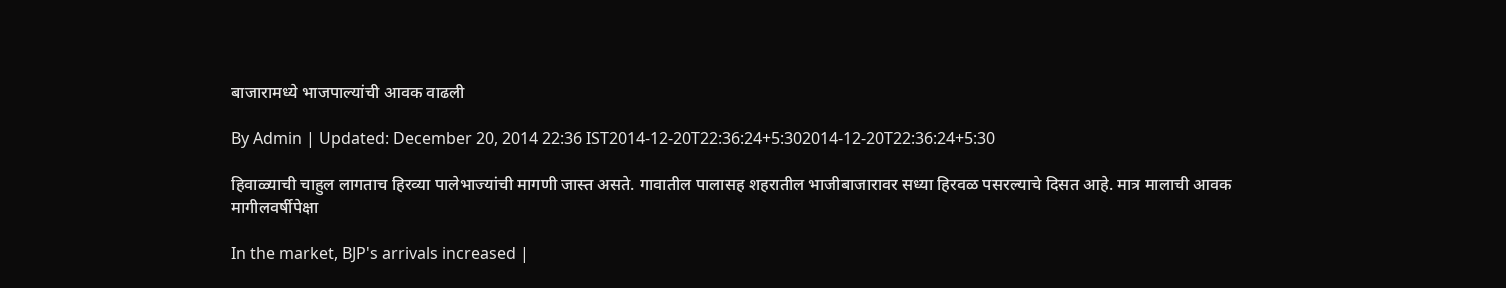बाजारामध्ये भाजपाल्यांची आवक वाढली

By Admin | Updated: December 20, 2014 22:36 IST2014-12-20T22:36:24+5:302014-12-20T22:36:24+5:30

हिवाळ्याची चाहुल लागताच हिरव्या पालेभाज्यांची मागणी जास्त असते. गावातील पालासह शहरातील भाजीबाजारावर सध्या हिरवळ पसरल्याचे दिसत आहे. मात्र मालाची आवक मागीलवर्षीपेक्षा

In the market, BJP's arrivals increased |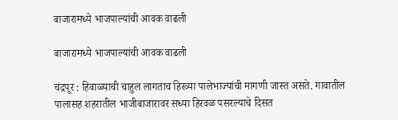बाजारामध्ये भाजपाल्यांची आवक वाढली

बाजारामध्ये भाजपाल्यांची आवक वाढली

चंद्रपूर : हिवाळ्याची चाहुल लागताच हिरव्या पालेभाज्यांची मागणी जास्त असते. गावातील पालासह शहरातील भाजीबाजारावर सध्या हिरवळ पसरल्याचे दिसत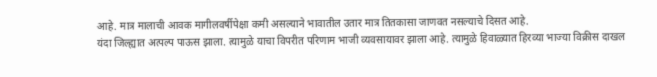आहे. मात्र मालाची आवक मागीलवर्षीपेक्षा कमी असल्याने भावातील उतार मात्र तितकासा जाणवत नसल्याचे दिसत आहे.
यंदा जिल्ह्यात अत्पल्प पाऊस झाला. त्यामुळे याचा विपरीत परिणाम भाजी व्यवसायावर झाला आहे. त्यामुळे हिवाळ्यात हिरव्या भाज्या विक्रीस दाखल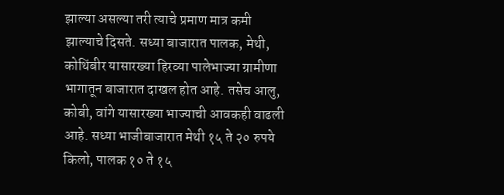झाल्या असल्या तरी त्याचे प्रमाण मात्र कमी झाल्याचे दिसते. सध्या बाजारात पालक, मेथी, कोथिंबीर यासारख्या हिरव्या पालेभाज्या ग्रामीणा भागातून बाजारात दाखल होत आहे. तसेच आलु, कोबी, वांगे यासारख्या भाज्याची आवकही वाढली आहे. सध्या भाजीबाजारात मेथी १५ ते २० रुपये किलो, पालक १० ते १५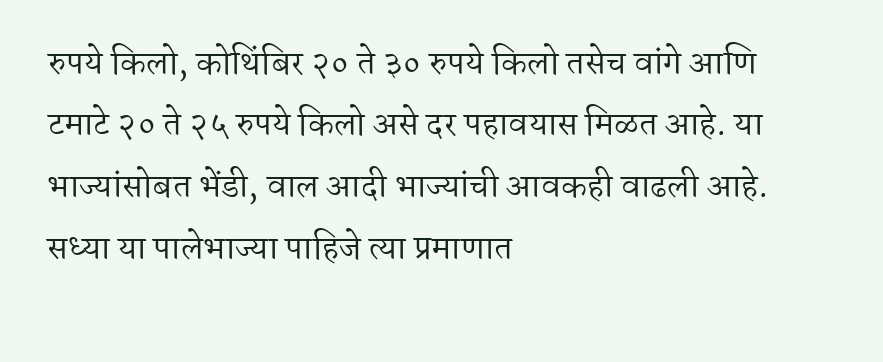रुपये किलो, कोथिंबिर २० ते ३० रुपये किलो तसेच वांगे आणि टमाटे २० ते २५ रुपये किलो असे दर पहावयास मिळत आहे. या भाज्यांसोबत भेंडी, वाल आदी भाज्यांची आवकही वाढली आहे.
सध्या या पालेभाज्या पाहिजे त्या प्रमाणात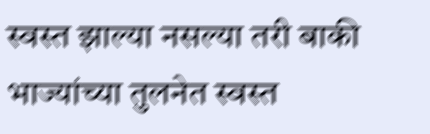स्वस्त झाल्या नसल्या तरी बाकी भाज्यांच्या तुलनेत स्वस्त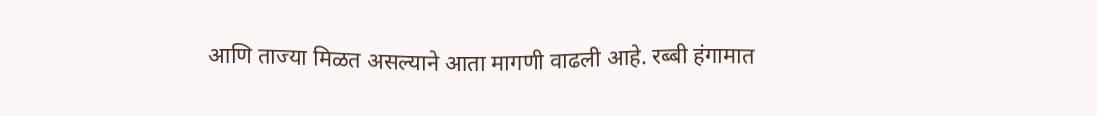आणि ताज्या मिळत असल्याने आता मागणी वाढली आहे. रब्बी हंगामात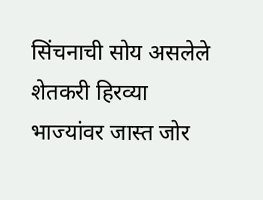सिंचनाची सोय असलेले शेतकरी हिरव्या भाज्यांवर जास्त जोर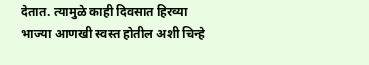देतात. त्यामुळे काही दिवसात हिरव्या भाज्या आणखी स्वस्त होतील अशी चिन्हे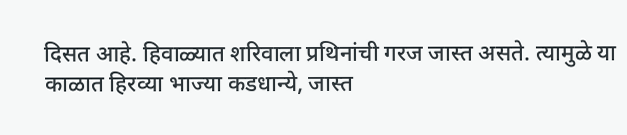दिसत आहे. हिवाळ्यात शरिवाला प्रथिनांची गरज जास्त असते. त्यामुळे या काळात हिरव्या भाज्या कडधान्ये, जास्त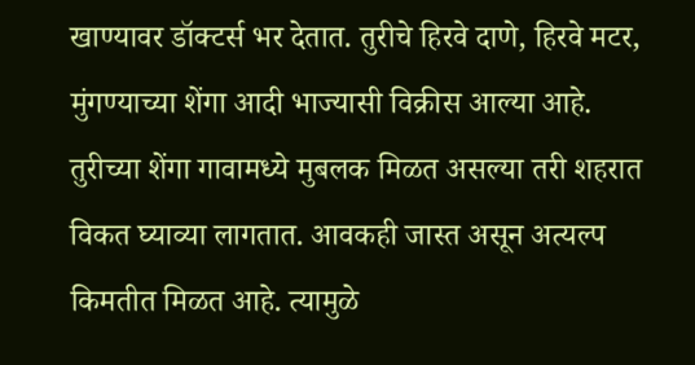खाण्यावर डॉक्टर्स भर देतात. तुरीचे हिरवे दाणे, हिरवे मटर, मुंगण्याच्या शेंगा आदी भाज्यासी विक्रीस आल्या आहे. तुरीच्या शेंगा गावामध्ये मुबलक मिळत असल्या तरी शहरात विकत घ्याव्या लागतात. आवकही जास्त असून अत्यल्प किमतीत मिळत आहे. त्यामुळे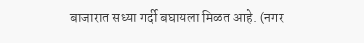बाजारात सध्या गर्दी बघायला मिळत आहे. (नगर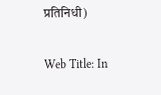प्रतिनिधी)

Web Title: In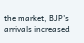the market, BJP's arrivals increased